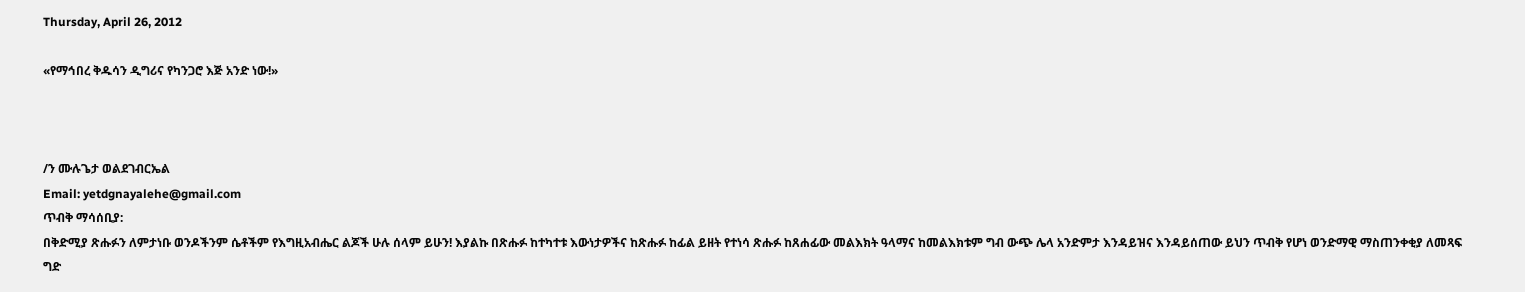Thursday, April 26, 2012

«የማኅበረ ቅዱሳን ዲግሪና የካንጋሮ እጅ አንድ ነው!»



/ን ሙሉጌታ ወልደገብርኤል
Email: yetdgnayalehe@gmail.com
ጥብቅ ማሳሰቢያ:
በቅድሚያ ጽሑፉን ለምታነቡ ወንዶችንም ሴቶችም የእግዚአብሔር ልጆች ሁሉ ሰላም ይሁን! እያልኩ በጽሑፉ ከተካተቱ እውነታዎችና ከጽሑፉ ከፊል ይዘት የተነሳ ጽሑፉ ከጸሐፊው መልእክት ዓላማና ከመልእክቱም ግብ ውጭ ሌላ አንድምታ እንዳይዝና እንዳይሰጠው ይህን ጥብቅ የሆነ ወንድማዊ ማስጠንቀቂያ ለመጻፍ ግድ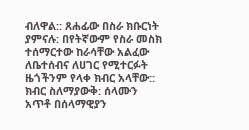ብለዋል:: ጸሐፊው በስራ ክቡርነት ያምናሉ: በየትኛውም የስራ መስክ ተሰማርተው ከራሳቸው አልፈው ለቤተሰብና ለሀገር የሚተርፉት ዜጎችንም የላቀ ክብር አላቸው:: ክብር ስለማያውቅ: ሰላሙን አጥቶ በሰላማዊያን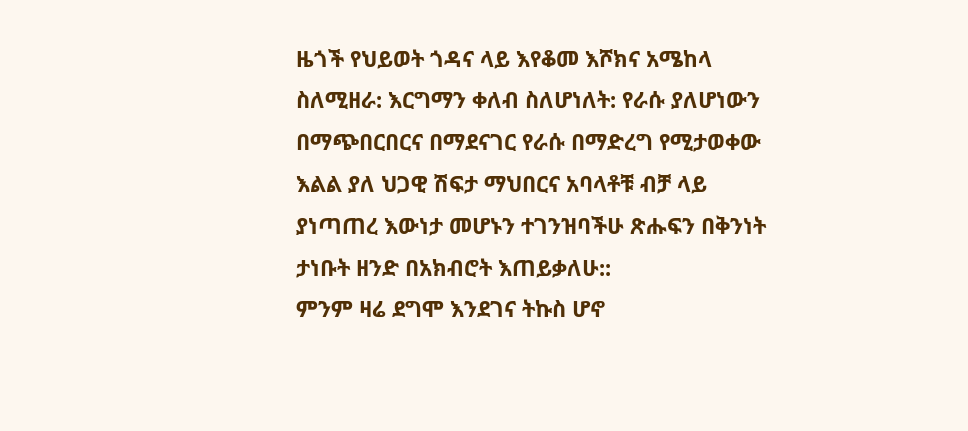ዜጎች የህይወት ጎዳና ላይ እየቆመ እሾክና አሜከላ ስለሚዘራ: እርግማን ቀለብ ስለሆነለት: የራሱ ያለሆነውን በማጭበርበርና በማደናገር የራሱ በማድረግ የሚታወቀው እልል ያለ ህጋዊ ሽፍታ ማህበርና አባላቶቹ ብቻ ላይ ያነጣጠረ እውነታ መሆኑን ተገንዝባችሁ ጽሑፍን በቅንነት ታነቡት ዘንድ በአክብሮት እጠይቃለሁ::
ምንም ዛሬ ደግሞ እንደገና ትኩስ ሆኖ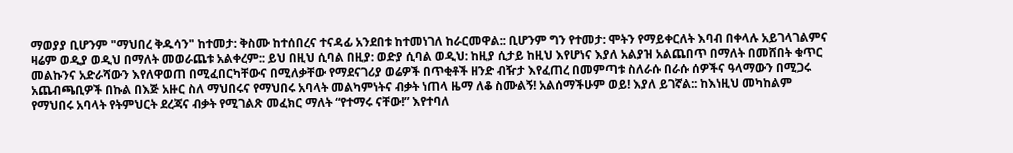ማወያያ ቢሆንም "ማህበረ ቅዱሳን" ከተመታ: ቅስሙ ከተሰበረና ተናዳፊ አንደበቱ ከተመነገለ ከራርመዋል:: ቢሆንም ግን የተመታ: ሞትን የማይቀርለት እባብ በቀላሉ አይገላገልምና ዛሬም ወዲያ ወዲህ በማለት መወራጨቱ አልቀረም:: ይህ በዚህ ሲባል በዚያ: ወድያ ሲባል ወዲህ: ከዚያ ሲታይ ከዚህ እየሆነና እያለ አልያዝ አልጨበጥ በማለት በመሸበት ቁጥር መልኩንና አድራሻውን እየለዋወጠ በሚፈበርካቸውና በሚለቃቸው የማደናገሪያ ወሬዎች በጥቂቶች ዘንድ ብዥታ እየፈጠረ በመምጣቱ ስለራሱ በራሱ ሰዎችና ዓላማውን በሚጋሩ አጨብጫቢዎች በኩል በእጅ አዙር ስለ ማህበሩና የማህበሩ አባላት መልካምነትና ብቃት ነጠላ ዜማ ለቆ ስሙልኝ! አልሰማችሁም ወይ! እያለ ይገኛል:: ከእነዚህ መካከልም የማህበሩ አባላት የትምህርት ደረጃና ብቃት የሚገልጽ መፈክር ማለት “የተማሩ ናቸው!” እየተባለ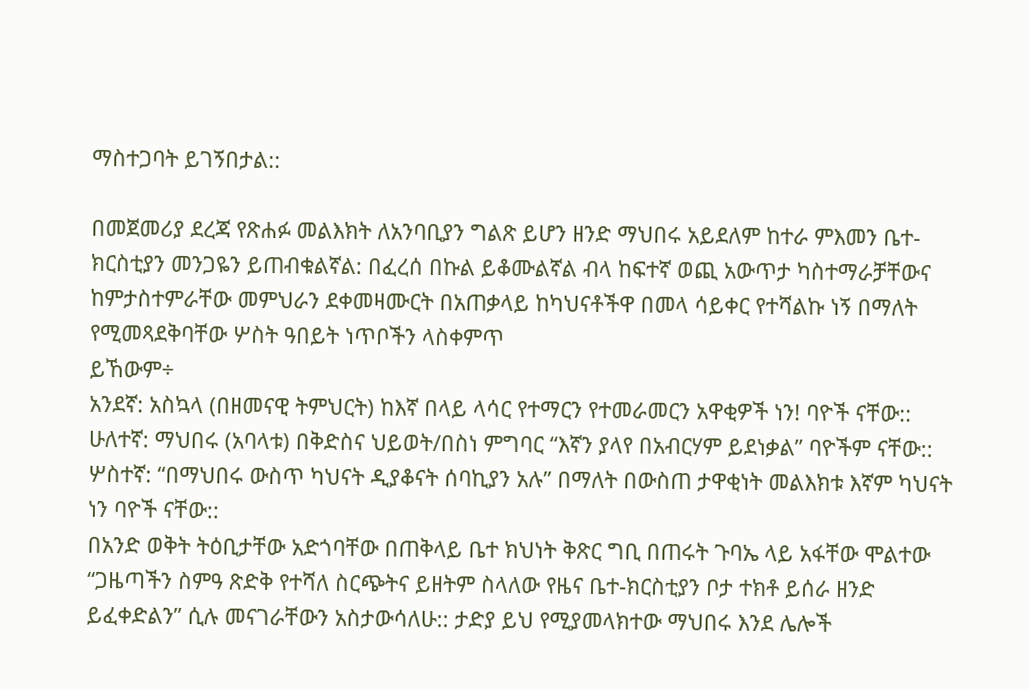ማስተጋባት ይገኝበታል::

በመጀመሪያ ደረጃ የጽሐፉ መልእክት ለአንባቢያን ግልጽ ይሆን ዘንድ ማህበሩ አይደለም ከተራ ምእመን ቤተ-ክርስቲያን መንጋዬን ይጠብቁልኛል: በፈረሰ በኩል ይቆሙልኛል ብላ ከፍተኛ ወጪ አውጥታ ካስተማራቻቸውና ከምታስተምራቸው መምህራን ደቀመዛሙርት በአጠቃላይ ከካህናቶችዋ በመላ ሳይቀር የተሻልኩ ነኝ በማለት የሚመጻደቅባቸው ሦስት ዓበይት ነጥቦችን ላስቀምጥ
ይኸውም÷
አንደኛ: አስኳላ (በዘመናዊ ትምህርት) ከእኛ በላይ ላሳር የተማርን የተመራመርን አዋቂዎች ነን! ባዮች ናቸው::
ሁለተኛ: ማህበሩ (አባላቱ) በቅድስና ህይወት/በስነ ምግባር “እኛን ያላየ በአብርሃም ይደነቃል” ባዮችም ናቸው::
ሦስተኛ: “በማህበሩ ውስጥ ካህናት ዲያቆናት ሰባኪያን አሉ” በማለት በውስጠ ታዋቂነት መልእክቱ እኛም ካህናት ነን ባዮች ናቸው::
በአንድ ወቅት ትዕቢታቸው አድጎባቸው በጠቅላይ ቤተ ክህነት ቅጽር ግቢ በጠሩት ጉባኤ ላይ አፋቸው ሞልተው “ጋዜጣችን ስምዓ ጽድቅ የተሻለ ስርጭትና ይዘትም ስላለው የዜና ቤተ-ክርስቲያን ቦታ ተክቶ ይሰራ ዘንድ ይፈቀድልን” ሲሉ መናገራቸውን አስታውሳለሁ:: ታድያ ይህ የሚያመላክተው ማህበሩ እንደ ሌሎች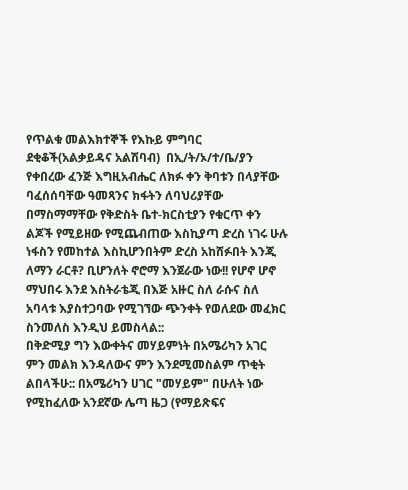የጥልቁ መልእክተኞች የእኩይ ምግባር ደቂቆች(አልቃይዳና አልሽባብ)  በኢ/ት/ኦ/ተ/ቤ/ያን የቀበረው ፈንጅ እግዚአብሔር ለክፉ ቀን ቅባቱን በላያቸው ባፈሰሰባቸው ዓመጻንና ክፋትን ለባህሪያቸው በማስማማቸው የቅድስት ቤተ-ክርስቲያን የቁርጥ ቀን ልጆች የሚይዘው የሚጨብጠው እስኪያጣ ድረስ ነገሩ ሁሉ ነፋስን የመከተል እስኪሆንበትም ድረስ አከሸፉበት እንጂ ለማን ራርቶ? ቢሆንለት ኖሮማ እንጀራው ነው!! የሆኖ ሆኖ ማህበሩ እንደ እስትራቴጂ በእጅ አዙር ስለ ራሱና ስለ አባላቱ እያስተጋባው የሚገኘው ጭንቀት የወለደው መፈክር ስንመለስ እንዲህ ይመስላል::
በቅድሚያ ግን እውቀትና መሃይምነት በአሜሪካን አገር ምን መልክ እንዳለውና ምን እንደሚመስልም ጥቂት ልበላችሁ:: በአሜሪካን ሀገር "መሃይም" በሁለት ነው የሚከፈለው አንደኛው ሌጣ ዜጋ (የማይጽፍና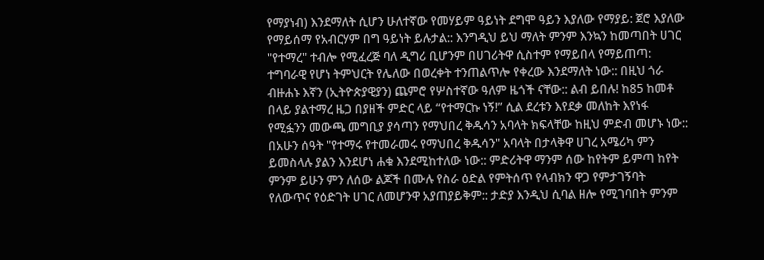የማያነብ) እንደማለት ሲሆን ሁለተኛው የመሃይም ዓይነት ደግሞ ዓይን እያለው የማያይ: ጀሮ እያለው የማይሰማ የአብርሃም በግ ዓይነት ይሉታል:: እንግዲህ ይህ ማለት ምንም እንኳን ከመጣበት ሀገር "የተማረ" ተብሎ የሚፈረጅ ባለ ዲግሪ ቢሆንም በሀገሪትዋ ሲስተም የማይበላ የማይጠጣ: ተግባራዊ የሆነ ትምህርት የሌለው በወረቀት ተንጠልጥሎ የቀረው እንደማለት ነው:: በዚህ ጎራ ብዙሐኑ እኛን (ኢትዮጵያዊያን) ጨምሮ የሦስተኛው ዓለም ዜጎች ናቸው:: ልብ ይበሉ! ከ85 ከመቶ በላይ ያልተማረ ዜጋ በያዘች ምድር ላይ “የተማርኩ ነኝ!” ሲል ደረቱን እየደቃ መለከት እየነፋ የሚፏንን መውጫ መግቢያ ያሳጣን የማህበረ ቅዱሳን አባላት ክፍላቸው ከዚህ ምድብ መሆኑ ነው::
በአሁን ሰዓት "የተማሩ የተመራመሩ የማህበረ ቅዱሳን" አባላት በታላቅዋ ሀገረ አሜሪካ ምን ይመስላሉ ያልን እንደሆነ ሐቁ እንደሚከተለው ነው:: ምድሪትዋ ማንም ሰው ከየትም ይምጣ ከየት ምንም ይሁን ምን ለሰው ልጆች በሙሉ የስራ ዕድል የምትሰጥ የላብክን ዋጋ የምታገኝባት የለውጥና የዕድገት ሀገር ለመሆንዋ አያጠያይቅም:: ታድያ እንዲህ ሲባል ዘሎ የሚገባበት ምንም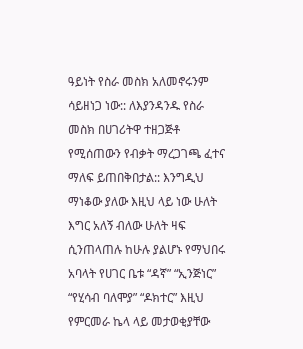ዓይነት የስራ መስክ አለመኖሩንም ሳይዘነጋ ነው:: ለእያንዳንዱ የስራ መስክ በሀገሪትዋ ተዘጋጅቶ የሚሰጠውን የብቃት ማረጋገጫ ፈተና ማለፍ ይጠበቅበታል:: እንግዲህ ማነቆው ያለው እዚህ ላይ ነው ሁለት እግር አለኝ ብለው ሁለት ዛፍ ሲንጠላጠሉ ከሁሉ ያልሆኑ የማህበሩ አባላት የሀገር ቤቱ “ዳኛ” “ኢንጅነር” “የሂሳብ ባለሞያ” “ዶክተር” እዚህ የምርመራ ኬላ ላይ መታወቂያቸው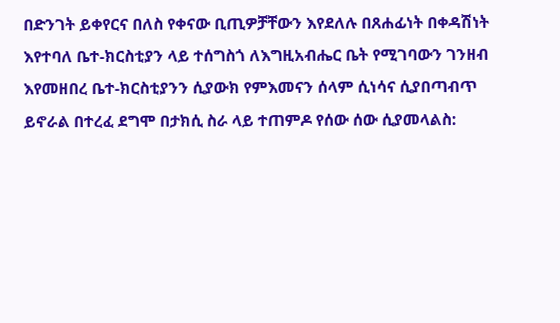በድንገት ይቀየርና በለስ የቀናው ቢጢዎቻቸውን እየደለሉ በጸሐፊነት በቀዳሽነት እየተባለ ቤተ-ክርስቲያን ላይ ተሰግስጎ ለእግዚአብሔር ቤት የሚገባውን ገንዘብ እየመዘበረ ቤተ-ክርስቲያንን ሲያውክ የምእመናን ሰላም ሲነሳና ሲያበጣብጥ ይኖራል በተረፈ ደግሞ በታክሲ ስራ ላይ ተጠምዶ የሰው ሰው ሲያመላልስ: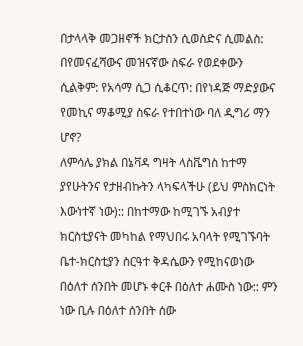በታላላቅ መጋዘኖች ክርታስን ሲወስድና ሲመልስ: በየመናፈሻውና መዝናኛው ስፍራ የወደቀውን ሲልቅም: የአሳማ ሲጋ ሲቆርጥ: በየነዳጅ ማድያውና የመኪና ማቆሚያ ስፍራ የተበተነው ባለ ዲግሪ ማን ሆኖ?
ለምሳሌ ያክል በኔቫዳ ግዛት ላስቬግስ ከተማ ያየሁትንና የታዘብኩትን ላካፍላችሁ (ይህ ምስክርነት እውነተኛ ነው):: በከተማው ከሚገኙ አብያተ ክርስቲያናት መካከል የማህበሩ አባላት የሚገኙባት ቤተ-ክርስቲያን ስርዓተ ቅዳሴውን የሚከናወነው በዕለተ ሰንበት መሆኑ ቀርቶ በዕለተ ሐሙስ ነው:: ምን ነው ቢሉ በዕለተ ሰንበት ሰው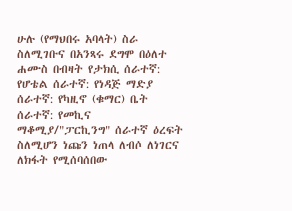ሁሉ (የማህበሩ አባላት) ስራ ስለሚገቡና በአንጻሩ ደግሞ በዕለተ ሐሙስ በብዛት የታክሲ ሰራተኛ: የሆቴል ሰራተኛ: የነዳጅ ማድያ ሰራተኛ: የካዚኖ (ቁማር) ቤት ሰራተኛ: የመኪና ማቆሚያ/"ፓርኪንግ" ሰራተኛ ዕረፍት ስለሚሆን ነጩን ነጠላ ለብሶ ለነገርና ለክፋት የሚሰባሰበው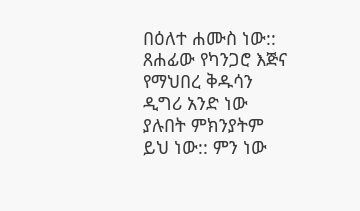በዕለተ ሐሙስ ነው:: ጸሐፊው የካንጋሮ እጅና የማህበረ ቅዱሳን ዲግሪ አንድ ነው ያሉበት ምክንያትም ይህ ነው:: ምን ነው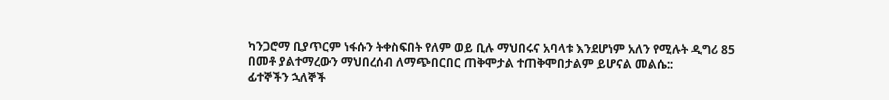ካንጋሮማ ቢያጥርም ነፋሱን ትቀስፍበት የለም ወይ ቢሉ ማህበሩና አባላቱ እንደሆነም አለን የሚሉት ዲግሪ 85 በመቶ ያልተማረውን ማህበረሰብ ለማጭበርበር ጠቅሞታል ተጠቅሞበታልም ይሆናል መልሴ::
ፊተኞችን ኋለኞች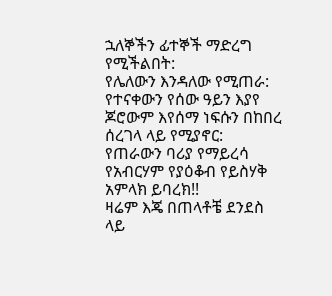ኋለኞችን ፊተኞች ማድረግ የሚችልበት:
የሌለውን እንዳለው የሚጠራ:
የተናቀውን የሰው ዓይን እያየ ጆሮውም እየሰማ ነፍሱን በከበረ ሰረገላ ላይ የሚያኖር:
የጠራውን ባሪያ የማይረሳ የአብርሃም የያዕቆብ የይስሃቅ አምላክ ይባረክ!!
ዛሬም እጄ በጠላቶቼ ደንደስ ላይ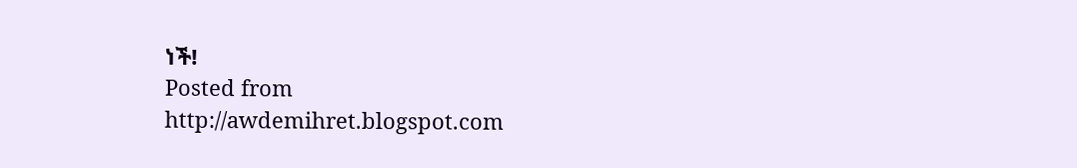ነች!
Posted from http://awdemihret.blogspot.com